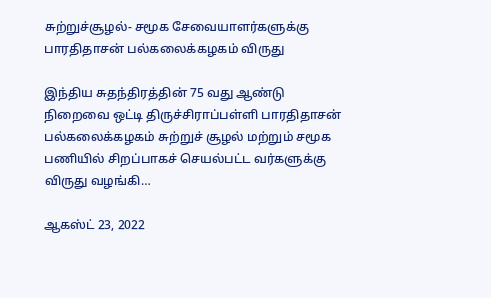சுற்றுச்சூழல்- சமூக சேவையாளர்களுக்கு பாரதிதாசன் பல்கலைக்கழகம் விருது

இந்திய சுதந்திரத்தின் 75 வது ஆண்டு நிறைவை ஒட்டி திருச்சிராப்பள்ளி பாரதிதாசன் பல்கலைக்கழகம் சுற்றுச் சூழல் மற்றும் சமூக பணியில் சிறப்பாகச் செயல்பட்ட வர்களுக்கு விருது வழங்கி…

ஆகஸ்ட் 23, 2022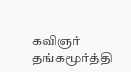கவிஞர் தங்கமூர்த்தி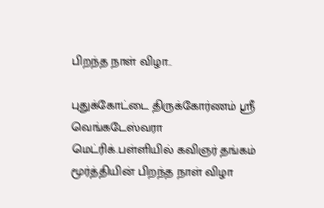பிறந்த நாள் விழா..

புதுக்கோட்டை திருக்கோர்ணம் ஶ்ரீ வெங்கடேஸ்வரா மெட்ரிக்.பள்ளியில் கவிஞர் தங்கம் மூர்த்தியின் பிறந்த நாள் விழா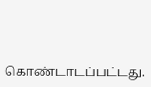கொண்டாடப்பட்டது.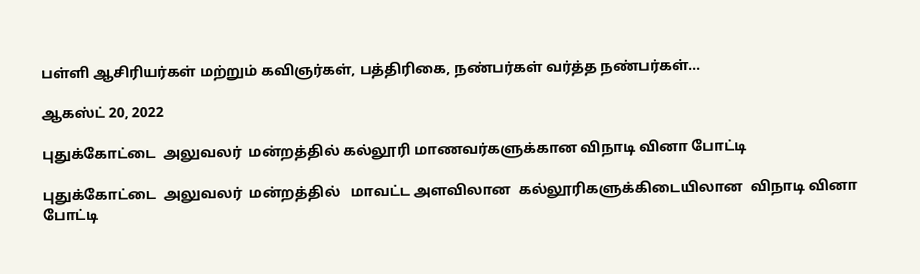பள்ளி ஆசிரியர்கள் மற்றும் கவிஞர்கள், பத்திரிகை, நண்பர்கள் வர்த்த நண்பர்கள்…

ஆகஸ்ட் 20, 2022

புதுக்கோட்டை  அலுவலர்  மன்றத்தில் கல்லூரி மாணவர்களுக்கான விநாடி வினா போட்டி

புதுக்கோட்டை  அலுவலர்  மன்றத்தில்   மாவட்ட அளவிலான  கல்லூரிகளுக்கிடையிலான  விநாடி வினா போட்டி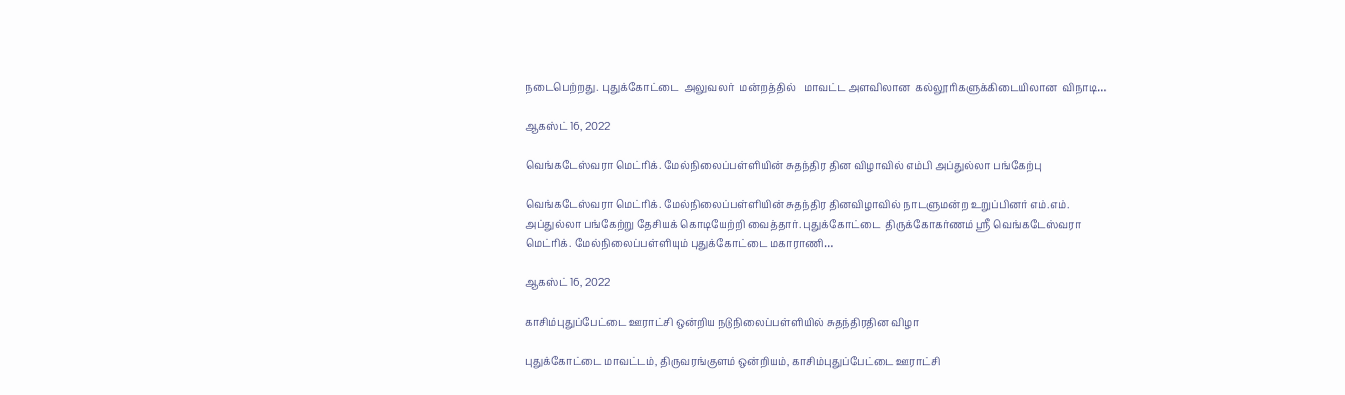நடைபெற்றது. புதுக்கோட்டை  அலுவலர்  மன்றத்தில்   மாவட்ட அளவிலான  கல்லூரிகளுக்கிடையிலான  விநாடி…

ஆகஸ்ட் 16, 2022

வெங்கடேஸ்வரா மெட்ரிக். மேல்நிலைப்பள்ளியின் சுதந்திர தின விழாவில் எம்பி அப்துல்லா பங்கேற்பு

வெங்கடேஸ்வரா மெட்ரிக். மேல்நிலைப்பள்ளியின் சுதந்திர தினவிழாவில் நாடளுமன்ற உறுப்பினர் எம்.எம். அப்துல்லா பங்கேற்று தேசியக் கொடியேற்றி வைத்தார். புதுக்கோட்டை  திருக்கோகர்ணம் ஸ்ரீ வெங்கடேஸ்வரா மெட்ரிக். மேல்நிலைப்பள்ளியும் புதுக்கோட்டை மகாராணி…

ஆகஸ்ட் 16, 2022

காசிம்புதுப்பேட்டை ஊராட்சி ஒன்றிய நடுநிலைப்பள்ளியில் சுதந்திரதின விழா

புதுக்கோட்டை மாவட்டம், திருவரங்குளம் ஒன்றியம், காசிம்புதுப்பேட்டை ஊராட்சி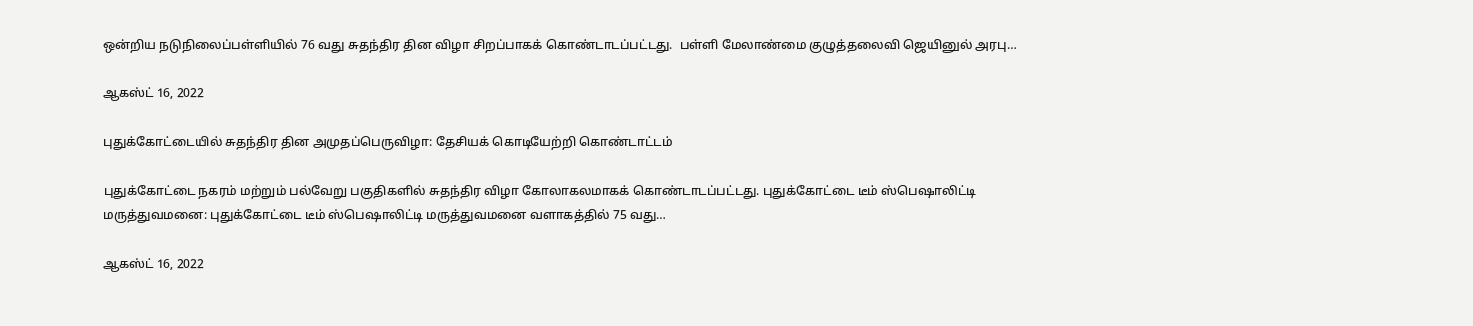ஒன்றிய நடுநிலைப்பள்ளியில் 76 வது சுதந்திர தின விழா சிறப்பாகக் கொண்டாடப்பட்டது.  பள்ளி மேலாண்மை குழுத்தலைவி ஜெயினுல் அரபு…

ஆகஸ்ட் 16, 2022

புதுக்கோட்டையில் சுதந்திர தின அமுதப்பெருவிழா: தேசியக் கொடியேற்றி கொண்டாட்டம்

புதுக்கோட்டை நகரம் மற்றும் பல்வேறு பகுதிகளில் சுதந்திர விழா கோலாகலமாகக் கொண்டாடப்பட்டது. புதுக்கோட்டை டீம் ஸ்பெஷாலிட்டி மருத்துவமனை: புதுக்கோட்டை டீம் ஸ்பெஷாலிட்டி மருத்துவமனை வளாகத்தில் 75 வது…

ஆகஸ்ட் 16, 2022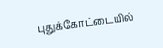புதுக்கோட்டையில்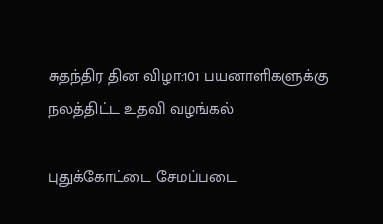சுதந்திர தின விழா:101 பயனாளிகளுக்கு நலத்திட்ட உதவி வழங்கல்

புதுக்கோட்டை சேமப்படை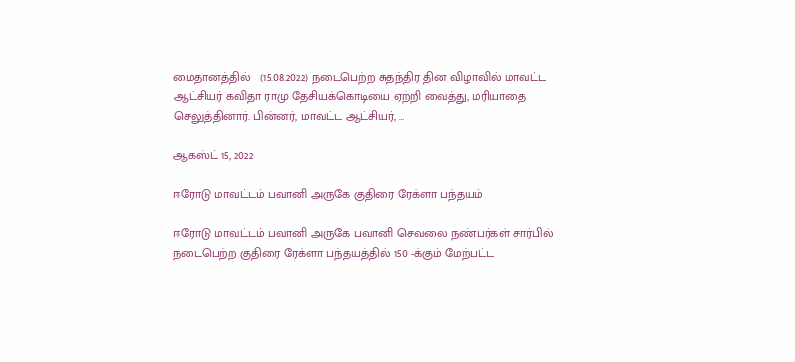மைதானத்தில்   (15.08.2022) நடைபெற்ற சுதந்திர தின விழாவில் மாவட்ட ஆட்சியர் கவிதா ராமு தேசியக்கொடியை ஏற்றி வைத்து, மரியாதை செலுத்தினார். பின்னர், மாவட்ட ஆட்சியர், …

ஆகஸ்ட் 15, 2022

ஈரோடு மாவட்டம் பவானி அருகே குதிரை ரேக்ளா பந்தயம்

ஈரோடு மாவட்டம் பவானி அருகே பவானி செவலை நண்பர்கள் சார்பில் நடைபெற்ற குதிரை ரேக்ளா பந்தயத்தில் 150 -க்கும் மேற்பட்ட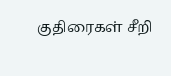குதிரைகள் சீறி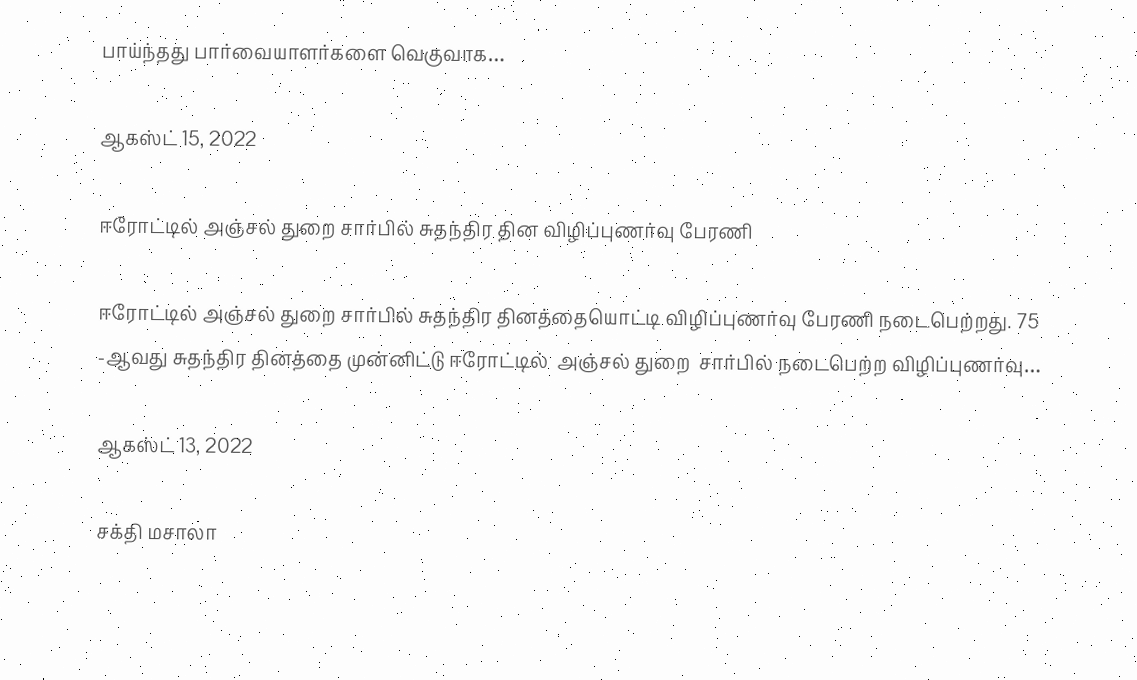பாய்ந்தது பார்வையாளர்களை வெகுவாக…

ஆகஸ்ட் 15, 2022

ஈரோட்டில் அஞ்சல் துறை சார்பில் சுதந்திர தின விழிப்புணர்வு பேரணி

ஈரோட்டில் அஞ்சல் துறை சார்பில் சுதந்திர தினத்தையொட்டி விழிப்புணர்வு பேரணி நடைபெற்றது. 75 -ஆவது சுதந்திர தினத்தை முன்னிட்டு ஈரோட்டில்  அஞ்சல் துறை  சார்பில் நடைபெற்ற விழிப்புணர்வு…

ஆகஸ்ட் 13, 2022

சக்தி மசாலா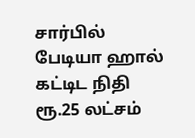சார்பில் பேடியா ஹால் கட்டிட நிதி ரூ.25 லட்சம்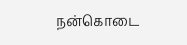நன்கொடை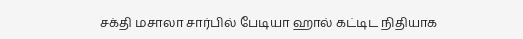சக்தி மசாலா சார்பில் பேடியா ஹால் கட்டிட நிதியாக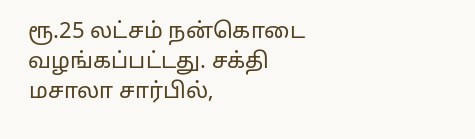ரூ.25 லட்சம் நன்கொடை வழங்கப்பட்டது. சக்தி மசாலா சார்பில்,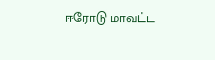ஈரோடு மாவட்ட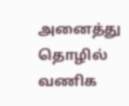அனைத்து தொழில் வணிக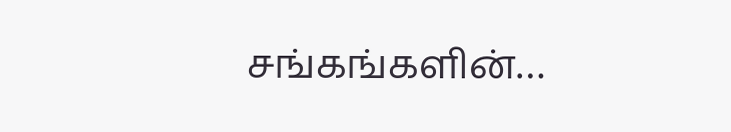சங்கங்களின்…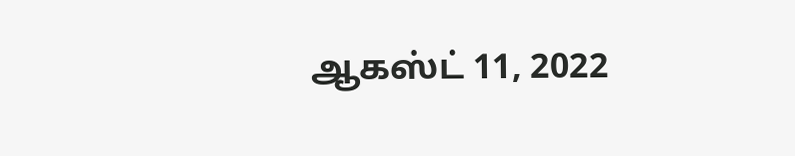ஆகஸ்ட் 11, 2022